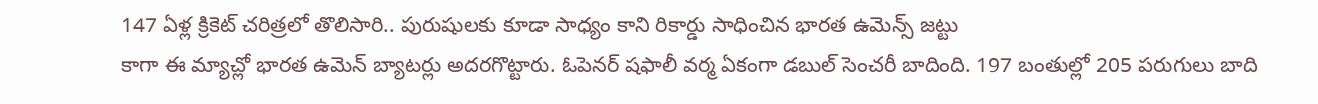147 ఏళ్ల క్రికెట్ చరిత్రలో తొలిసారి.. పురుషులకు కూడా సాధ్యం కాని రికార్డు సాధించిన భారత ఉమెన్స్ జట్టు
కాగా ఈ మ్యాచ్లో భారత ఉమెన్ బ్యాటర్లు అదరగొట్టారు. ఓపెనర్ షఫాలీ వర్మ ఏకంగా డబుల్ సెంచరీ బాదింది. 197 బంతుల్లో 205 పరుగులు బాది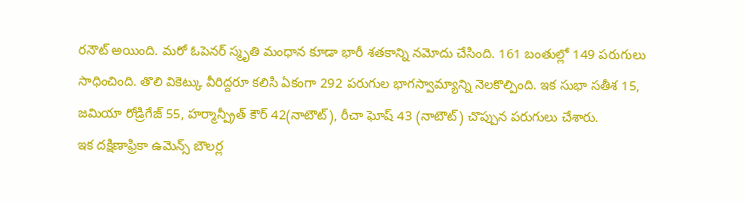రనౌట్ అయింది. మరో ఓపెనర్ స్మృతి మంధాన కూడా భారీ శతకాన్ని నమోదు చేసింది. 161 బంతుల్లో 149 పరుగులు సాధించింది. తొలి వికెట్కు వీరిద్దరూ కలిసి ఏకంగా 292 పరుగుల భాగస్వామ్యాన్ని నెలకొల్పింది. ఇక సుభా సతీశ 15, జమియా రోడ్రిగేజ్ 55, హర్మాన్ప్రీత్ కౌర్ 42(నాటౌట్), రీచా ఘోష్ 43 (నాటౌట్) చొప్పున పరుగులు చేశారు.
ఇక దక్షిణాఫ్రికా ఉమెన్స్ బౌలర్ల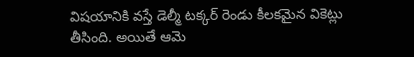విషయానికి వస్తే డెల్మీ టక్కర్ రెండు కీలకమైన వికెట్లు తీసింది. అయితే ఆమె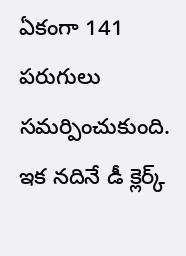ఏకంగా 141 పరుగులు సమర్పించుకుంది. ఇక నదినే డీ క్లెర్క్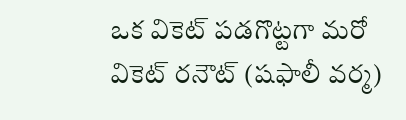ఒక వికెట్ పడగొట్టగా మరో వికెట్ రనౌట్ (షఫాలీ వర్మ)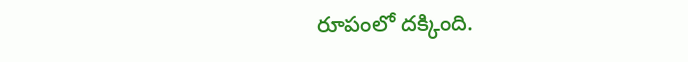రూపంలో దక్కింది.